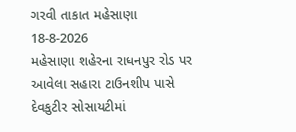ગરવી તાકાત મહેસાણા 18-8-2026
મહેસાણા શહેરના રાધનપુર રોડ પર આવેલા સહારા ટાઉનશીપ પાસે દેવકુટીર સોસાયટીમાં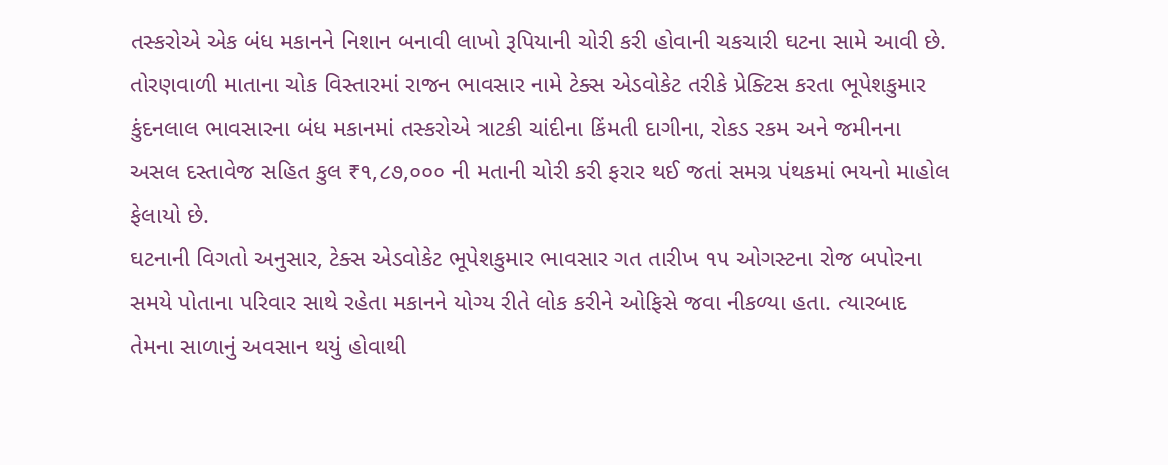તસ્કરોએ એક બંધ મકાનને નિશાન બનાવી લાખો રૂપિયાની ચોરી કરી હોવાની ચકચારી ઘટના સામે આવી છે. તોરણવાળી માતાના ચોક વિસ્તારમાં રાજન ભાવસાર નામે ટેક્સ એડવોકેટ તરીકે પ્રેક્ટિસ કરતા ભૂપેશકુમાર કુંદનલાલ ભાવસારના બંધ મકાનમાં તસ્કરોએ ત્રાટકી ચાંદીના કિંમતી દાગીના, રોકડ રકમ અને જમીનના અસલ દસ્તાવેજ સહિત કુલ ₹૧,૮૭,૦૦૦ ની મતાની ચોરી કરી ફરાર થઈ જતાં સમગ્ર પંથકમાં ભયનો માહોલ ફેલાયો છે.
ઘટનાની વિગતો અનુસાર, ટેક્સ એડવોકેટ ભૂપેશકુમાર ભાવસાર ગત તારીખ ૧૫ ઓગસ્ટના રોજ બપોરના સમયે પોતાના પરિવાર સાથે રહેતા મકાનને યોગ્ય રીતે લોક કરીને ઓફિસે જવા નીકળ્યા હતા. ત્યારબાદ તેમના સાળાનું અવસાન થયું હોવાથી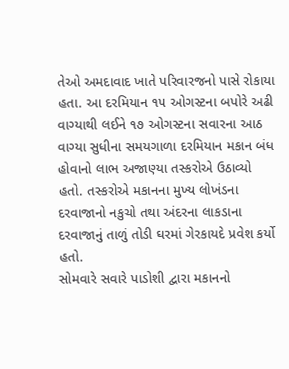તેઓ અમદાવાદ ખાતે પરિવારજનો પાસે રોકાયા હતા. આ દરમિયાન ૧૫ ઓગસ્ટના બપોરે અઢી વાગ્યાથી લઈને ૧૭ ઓગસ્ટના સવારના આઠ વાગ્યા સુધીના સમયગાળા દરમિયાન મકાન બંધ હોવાનો લાભ અજાણ્યા તસ્કરોએ ઉઠાવ્યો હતો. તસ્કરોએ મકાનના મુખ્ય લોખંડના દરવાજાનો નકુચો તથા અંદરના લાકડાના દરવાજાનું તાળું તોડી ઘરમાં ગેરકાયદે પ્રવેશ કર્યો હતો.
સોમવારે સવારે પાડોશી દ્વારા મકાનનો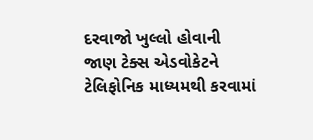દરવાજો ખુલ્લો હોવાની જાણ ટેક્સ એડવોકેટને ટેલિફોનિક માધ્યમથી કરવામાં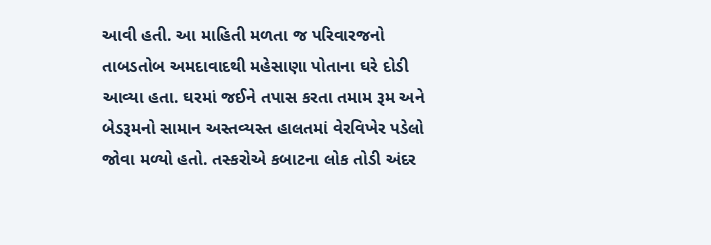આવી હતી. આ માહિતી મળતા જ પરિવારજનો તાબડતોબ અમદાવાદથી મહેસાણા પોતાના ઘરે દોડી આવ્યા હતા. ઘરમાં જઈને તપાસ કરતા તમામ રૂમ અને બેડરૂમનો સામાન અસ્તવ્યસ્ત હાલતમાં વેરવિખેર પડેલો જોવા મળ્યો હતો. તસ્કરોએ કબાટના લોક તોડી અંદર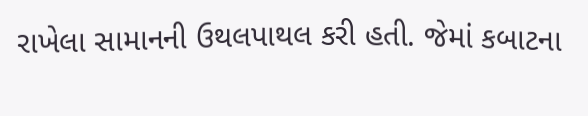રાખેલા સામાનની ઉથલપાથલ કરી હતી. જેમાં કબાટના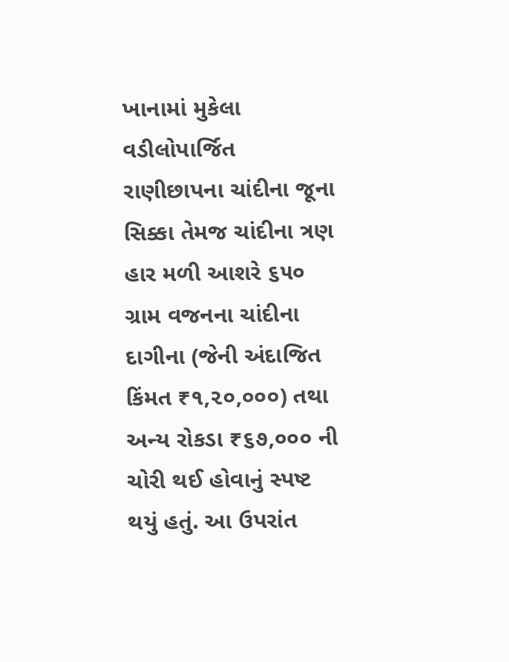ખાનામાં મુકેલા વડીલોપાર્જિત રાણીછાપના ચાંદીના જૂના સિક્કા તેમજ ચાંદીના ત્રણ હાર મળી આશરે ૬૫૦ ગ્રામ વજનના ચાંદીના દાગીના (જેની અંદાજિત કિંમત ₹૧,૨૦,૦૦૦) તથા અન્ય રોકડા ₹૬૭,૦૦૦ ની ચોરી થઈ હોવાનું સ્પષ્ટ થયું હતું. આ ઉપરાંત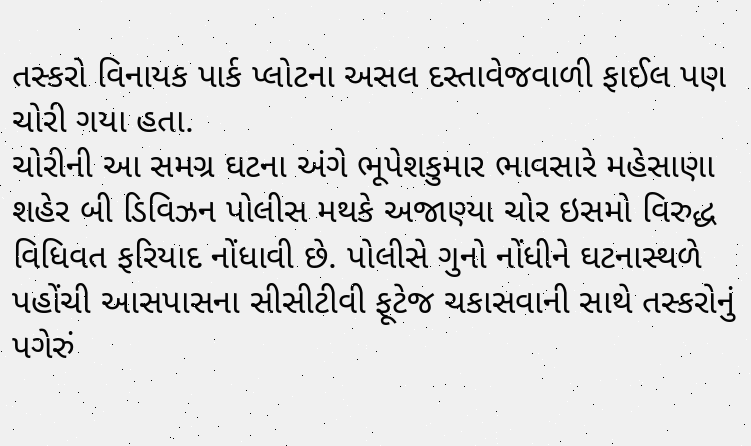તસ્કરો વિનાયક પાર્ક પ્લોટના અસલ દસ્તાવેજવાળી ફાઈલ પણ ચોરી ગયા હતા.
ચોરીની આ સમગ્ર ઘટના અંગે ભૂપેશકુમાર ભાવસારે મહેસાણા શહેર બી ડિવિઝન પોલીસ મથકે અજાણ્યા ચોર ઇસમો વિરુદ્ધ વિધિવત ફરિયાદ નોંધાવી છે. પોલીસે ગુનો નોંધીને ઘટનાસ્થળે પહોંચી આસપાસના સીસીટીવી ફૂટેજ ચકાસવાની સાથે તસ્કરોનું પગેરું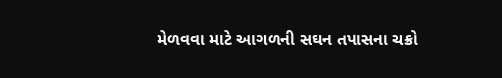મેળવવા માટે આગળની સઘન તપાસના ચક્રો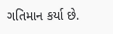ગતિમાન કર્યા છે.